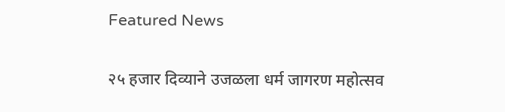Featured News

२५ हजार दिव्याने उजळला धर्म जागरण महोत्सव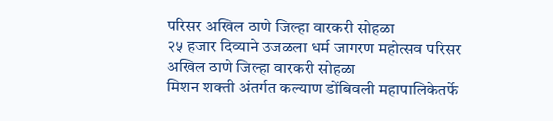परिसर अखिल ठाणे जिल्हा वारकरी सोहळा
२५ हजार दिव्याने उजळला धर्म जागरण महोत्सव परिसर अखिल ठाणे जिल्हा वारकरी सोहळा
मिशन शक्ती अंतर्गत कल्याण डोंबिवली महापालिकेतर्फे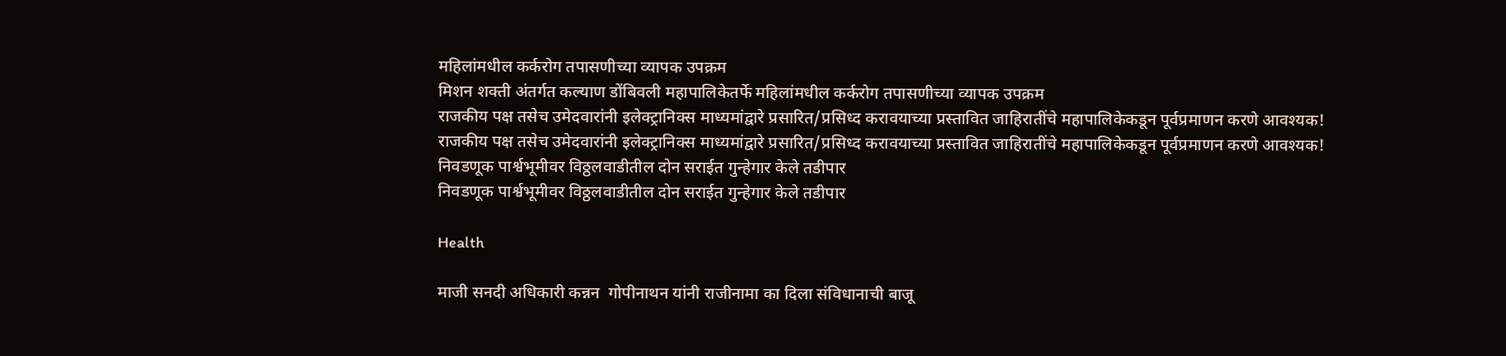महिलांमधील कर्करोग तपासणीच्या व्यापक उपक्रम
मिशन शक्ती अंतर्गत कल्याण डोंबिवली महापालिकेतर्फे महिलांमधील कर्करोग तपासणीच्या व्यापक उपक्रम
राजकीय पक्ष तसेच उमेदवारांनी इलेक्ट्रानिक्स माध्यमांद्वारे प्रसारित/प्रसिध्द करावयाच्या प्रस्तावित जाहिरातींचे महापालिकेकडून पूर्वप्रमाणन करणे आवश्यक!
राजकीय पक्ष तसेच उमेदवारांनी इलेक्ट्रानिक्स माध्यमांद्वारे प्रसारित/प्रसिध्द करावयाच्या प्रस्तावित जाहिरातींचे महापालिकेकडून पूर्वप्रमाणन करणे आवश्यक!
निवडणूक पार्श्वभूमीवर विठ्ठलवाडीतील दोन सराईत गुन्हेगार केले तडीपार
निवडणूक पार्श्वभूमीवर विठ्ठलवाडीतील दोन सराईत गुन्हेगार केले तडीपार

Health

माजी सनदी अधिकारी कन्नन  गोपीनाथन यांनी राजीनामा का दिला संविधानाची बाजू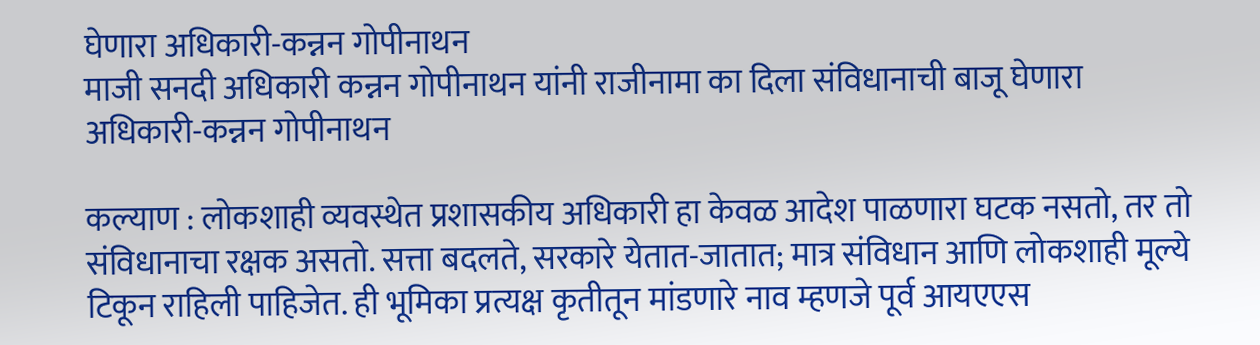घेणारा अधिकारी-कन्नन गोपीनाथन
माजी सनदी अधिकारी कन्नन गोपीनाथन यांनी राजीनामा का दिला संविधानाची बाजू घेणारा अधिकारी-कन्नन गोपीनाथन

कल्याण : लोकशाही व्यवस्थेत प्रशासकीय अधिकारी हा केवळ आदेश पाळणारा घटक नसतो, तर तो संविधानाचा रक्षक असतो. सत्ता बदलते, सरकारे येतात-जातात; मात्र संविधान आणि लोकशाही मूल्ये टिकून राहिली पाहिजेत. ही भूमिका प्रत्यक्ष कृतीतून मांडणारे नाव म्हणजे पूर्व आयएएस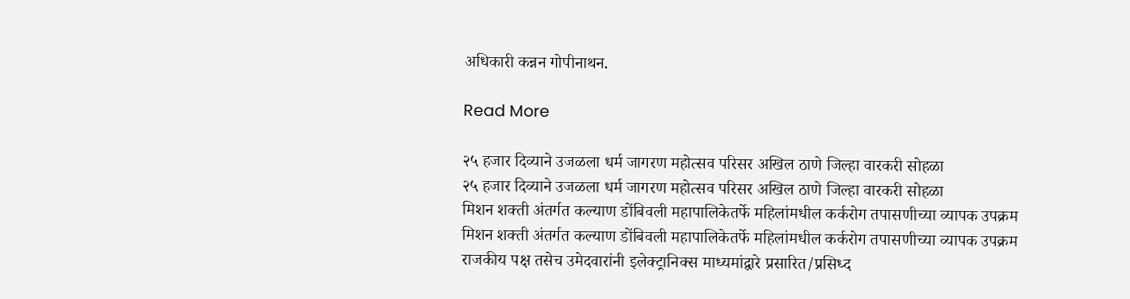अधिकारी कन्नन गोपीनाथन.

Read More

२५ हजार दिव्याने उजळला धर्म जागरण महोत्सव परिसर अखिल ठाणे जिल्हा वारकरी सोहळा
२५ हजार दिव्याने उजळला धर्म जागरण महोत्सव परिसर अखिल ठाणे जिल्हा वारकरी सोहळा
मिशन शक्ती अंतर्गत कल्याण डोंबिवली महापालिकेतर्फे महिलांमधील कर्करोग तपासणीच्या व्यापक उपक्रम
मिशन शक्ती अंतर्गत कल्याण डोंबिवली महापालिकेतर्फे महिलांमधील कर्करोग तपासणीच्या व्यापक उपक्रम
राजकीय पक्ष तसेच उमेदवारांनी इलेक्ट्रानिक्स माध्यमांद्वारे प्रसारित/प्रसिध्द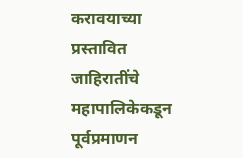करावयाच्या प्रस्तावित जाहिरातींचे महापालिकेकडून पूर्वप्रमाणन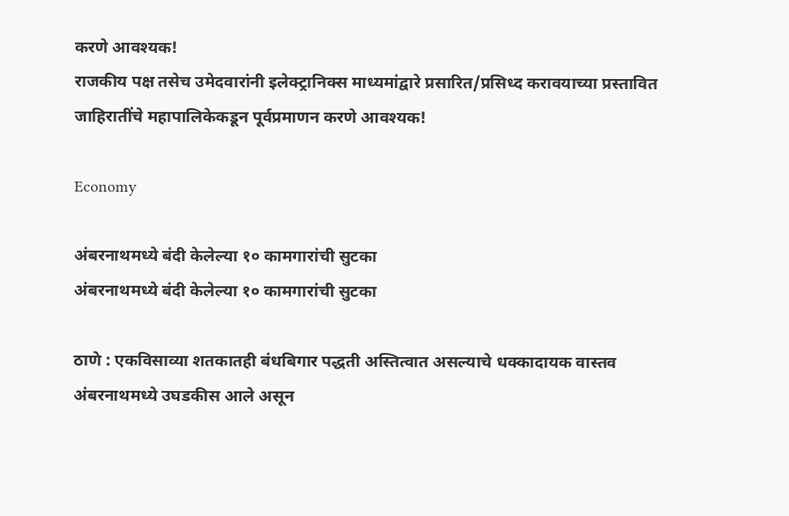करणे आवश्यक!
राजकीय पक्ष तसेच उमेदवारांनी इलेक्ट्रानिक्स माध्यमांद्वारे प्रसारित/प्रसिध्द करावयाच्या प्रस्तावित जाहिरातींचे महापालिकेकडून पूर्वप्रमाणन करणे आवश्यक!

Economy

अंबरनाथमध्ये बंदी केलेल्या १० कामगारांची सुटका
अंबरनाथमध्ये बंदी केलेल्या १० कामगारांची सुटका

ठाणे : एकविसाव्या शतकातही बंधबिगार पद्धती अस्तित्वात असल्याचे धक्कादायक वास्तव अंबरनाथमध्ये उघडकीस आले असून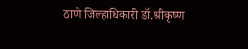ठाणे जिल्हाधिकारी डॉ.श्रीकृष्ण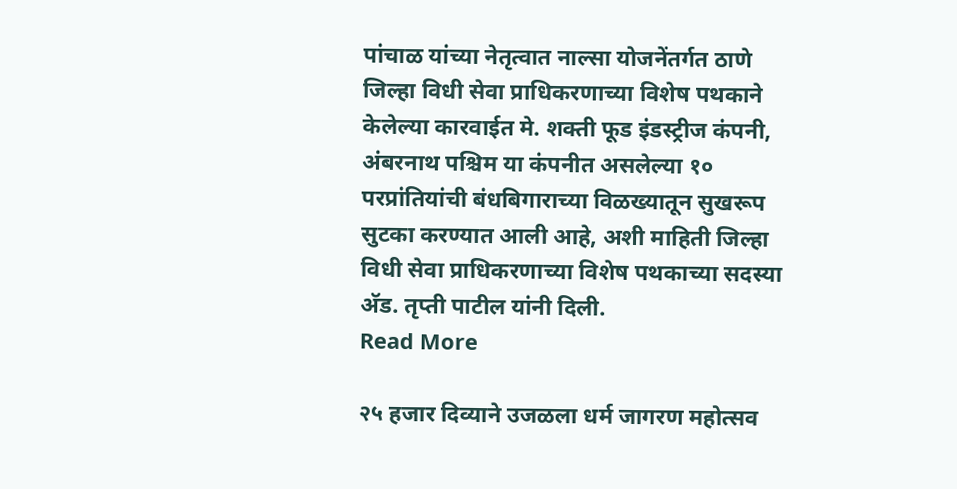पांचाळ यांच्या नेतृत्वात नाल्सा योजनेंतर्गत ठाणे जिल्हा विधी सेवा प्राधिकरणाच्या विशेष पथकाने केलेल्या कारवाईत मे. शक्ती फूड इंडस्ट्रीज कंपनी, अंबरनाथ पश्चिम या कंपनीत असलेल्या १० परप्रांतियांची बंधबिगाराच्या विळख्यातून सुखरूप सुटका करण्यात आली आहे, अशी माहिती जिल्हा विधी सेवा प्राधिकरणाच्या विशेष पथकाच्या सदस्या अ‍ॅड. तृप्ती पाटील यांनी दिली.
Read More

२५ हजार दिव्याने उजळला धर्म जागरण महोत्सव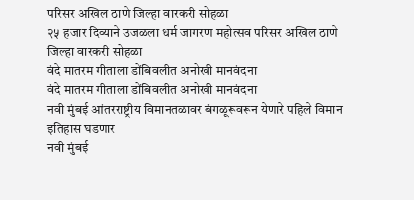परिसर अखिल ठाणे जिल्हा वारकरी सोहळा
२५ हजार दिव्याने उजळला धर्म जागरण महोत्सव परिसर अखिल ठाणे जिल्हा वारकरी सोहळा
वंदे मातरम गीताला डोंबिवलीत अनोखी मानवंदना
वंदे मातरम गीताला डोंबिवलीत अनोखी मानवंदना
नवी मुंबई आंतरराष्ट्रीय विमानतळावर बंगळूरूवरून येणारे पहिले विमान इतिहास घडणार
नवी मुंबई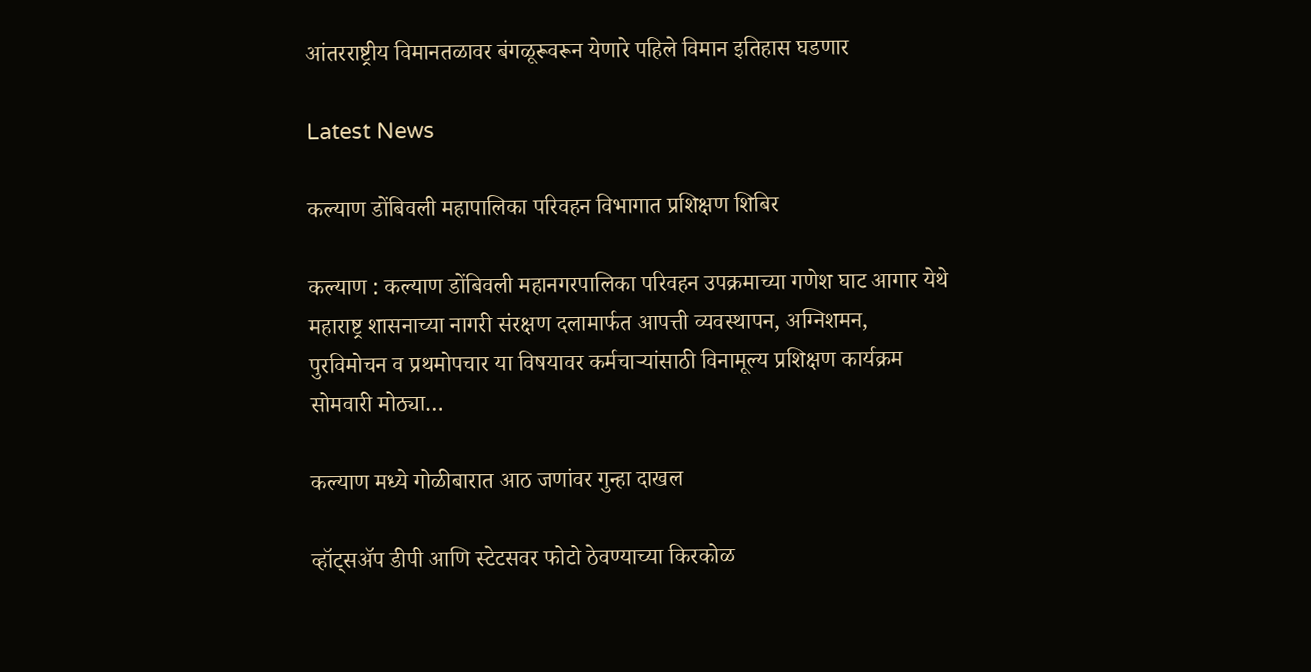आंतरराष्ट्रीय विमानतळावर बंगळूरूवरून येणारे पहिले विमान इतिहास घडणार

Latest News

कल्याण डोंबिवली महापालिका परिवहन विभागात प्रशिक्षण शिबिर

कल्याण : कल्याण डोंबिवली महानगरपालिका परिवहन उपक्रमाच्या गणेश घाट आगार येथे महाराष्ट्र शासनाच्या नागरी संरक्षण दलामार्फत आपत्ती व्यवस्थापन, अग्निशमन, पुरविमोचन व प्रथमोपचार या विषयावर कर्मचार्‍यांसाठी विनामूल्य प्रशिक्षण कार्यक्रम सोमवारी मोठ्या…

कल्याण मध्ये गोळीबारात आठ जणांवर गुन्हा दाखल

व्हॉट्सअ‍ॅप डीपी आणि स्टेटसवर फोटो ठेवण्याच्या किरकोळ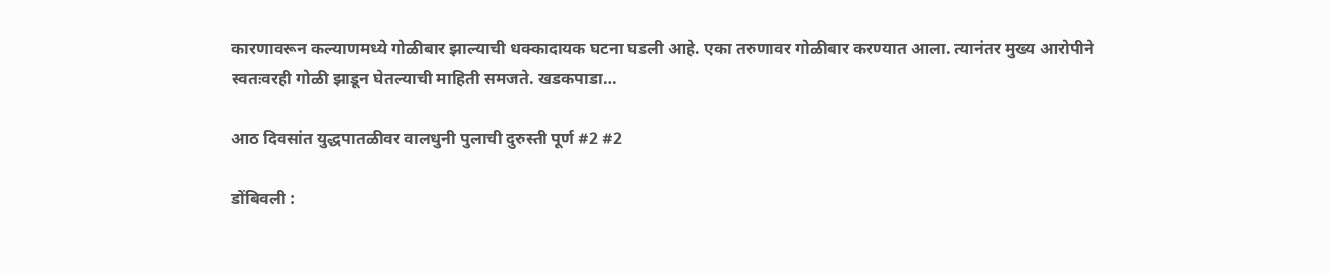कारणावरून कल्याणमध्ये गोळीबार झाल्याची धक्कादायक घटना घडली आहे. एका तरुणावर गोळीबार करण्यात आला. त्यानंतर मुख्य आरोपीने स्वतःवरही गोळी झाडून घेतल्याची माहिती समजते. खडकपाडा…

आठ दिवसांत युद्धपातळीवर वालधुनी पुलाची दुरुस्ती पूर्ण #2 #2

डोंबिवली :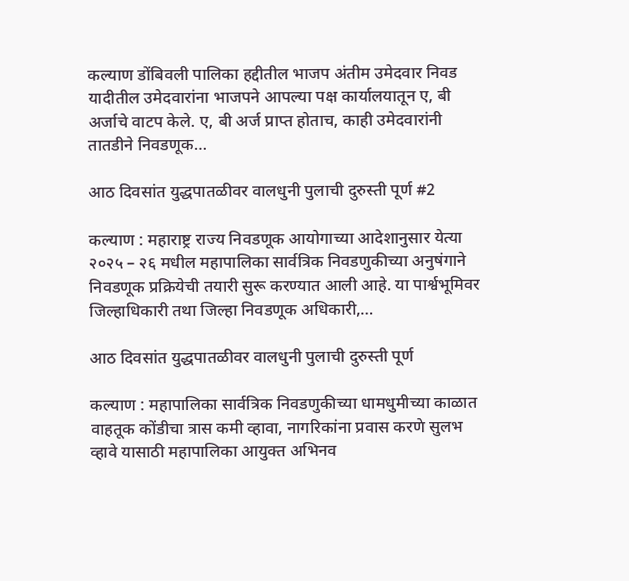कल्याण डोंबिवली पालिका हद्दीतील भाजप अंतीम उमेदवार निवड यादीतील उमेदवारांना भाजपने आपल्या पक्ष कार्यालयातून ए, बी अर्जाचे वाटप केले. ए, बी अर्ज प्राप्त होताच, काही उमेदवारांनी तातडीने निवडणूक…

आठ दिवसांत युद्धपातळीवर वालधुनी पुलाची दुरुस्ती पूर्ण #2

कल्याण : महाराष्ट्र राज्य निवडणूक आयोगाच्या आदेशानुसार येत्या २०२५ – २६ मधील महापालिका सार्वत्रिक निवडणुकीच्या अनुषंगाने निवडणूक प्रक्रियेची तयारी सुरू करण्यात आली आहे. या पार्श्वभूमिवर जिल्हाधिकारी तथा जिल्हा निवडणूक अधिकारी,…

आठ दिवसांत युद्धपातळीवर वालधुनी पुलाची दुरुस्ती पूर्ण

कल्याण : महापालिका सार्वत्रिक निवडणुकीच्या धामधुमीच्या काळात वाहतूक कोंडीचा त्रास कमी व्हावा, नागरिकांना प्रवास करणे सुलभ व्हावे यासाठी महापालिका आयुक्त अभिनव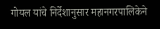गोयल यांचे निर्देशानुसार महानगरपालिकेने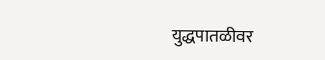युद्धपातळीवर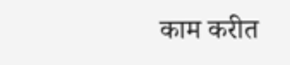काम करीत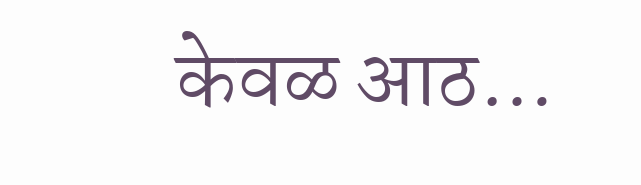केवळ आठ…